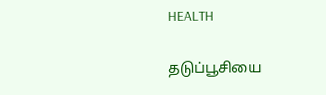HEALTH

தடுப்பூசியை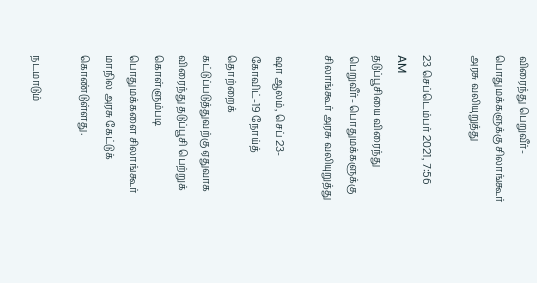விரைந்து பெறுவீர்- பொதுமக்களுக்கு சிலாங்கூர் அரசு வலியுறுத்து

23 செப்டெம்பர் 2021, 7:56 AM
தடுப்பூசியை விரைந்து பெறுவீர்- பொதுமக்களுக்கு சிலாங்கூர் அரசு வலியுறுத்து

ஷா ஆலம், செப் 23- கோவிட்-19 நோய்த் தொற்றைக் கட்டுப்படுத்துவற்கு ஏதுவாக விரைந்து தடுப்பூசி பெற்றுக் கொள்ளும்படி பொதுமக்களை சிலாங்கூர் மாநில அரசு கேட்டுக் கொண்டுள்ளது.

நடமாடும்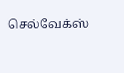செல்வேக்ஸ்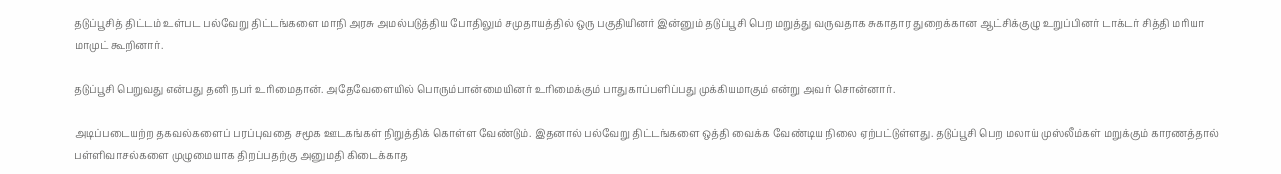தடுப்பூசித் திட்டம் உள்பட பல்வேறு திட்டங்களை மாநி அரசு அமல்படுத்திய போதிலும் சமுதாயத்தில் ஒரு பகுதியினர் இன்னும் தடுப்பூசி பெற மறுத்து வருவதாக சுகாதார துறைக்கான ஆட்சிக்குழு உறுப்பினர் டாக்டர் சித்தி மரியா மாமுட் கூறினார்.

தடுப்பூசி பெறுவது என்பது தனி நபர் உரிமைதான். அதேவேளையில் பொரும்பான்மையினர் உரிமைக்கும் பாதுகாப்பளிப்பது முக்கியமாகும் என்று அவர் சொன்னார்.

அடிப்படையற்ற தகவல்களைப் பரப்புவதை சமூக ஊடகங்கள் நிறுத்திக் கொள்ள வேண்டும். இதனால் பல்வேறு திட்டங்களை ஒத்தி வைக்க வேண்டிய நிலை ஏற்பட்டுள்ளது. தடுப்பூசி பெற மலாய் முஸ்லீம்கள் மறுக்கும் காரணத்தால் பள்ளிவாசல்களை முழுமையாக திறப்பதற்கு அனுமதி கிடைக்காத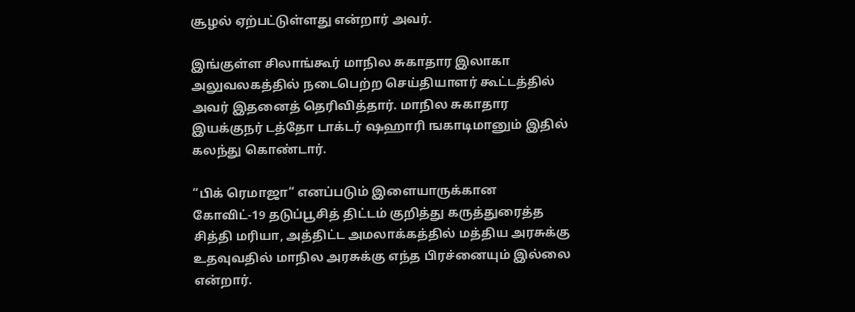சூழல் ஏற்பட்டுள்ளது என்றார் அவர்.

இங்குள்ள சிலாங்கூர் மாநில சுகாதார இலாகா அலுவலகத்தில் நடைபெற்ற செய்தியாளர் கூட்டத்தில் அவர் இதனைத் தெரிவித்தார். மாநில சுகாதார இயக்குநர் டத்தோ டாக்டர் ஷஹாரி ஙகாடிமானும் இதில் கலந்து கொண்டார்.

“பிக் ரெமாஜா“ எனப்படும் இளையாருக்கான கோவிட்-19 தடுப்பூசித் திட்டம் குறித்து கருத்துரைத்த சித்தி மரியா, அத்திட்ட அமலாக்கத்தில் மத்திய அரசுக்கு உதவுவதில் மாநில அரசுக்கு எந்த பிரச்னையும் இல்லை என்றார்.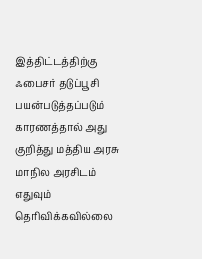இத்திட்டத்திற்கு ஃபைசர் தடுப்பூசி பயன்படுத்தப்படும் காரணத்தால் அது குறித்து மத்திய அரசு மாநில அரசிடம் எதுவும் தெரிவிக்கவில்லை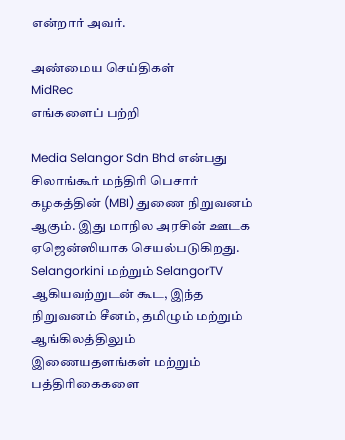என்றார் அவர்.

அண்மைய செய்திகள்
MidRec
எங்களைப் பற்றி

Media Selangor Sdn Bhd என்பது சிலாங்கூர் மந்திரி பெசார் கழகத்தின் (MBI) துணை நிறுவனம் ஆகும். இது மாநில அரசின் ஊடக ஏஜென்ஸியாக செயல்படுகிறது. Selangorkini மற்றும் SelangorTV ஆகியவற்றுடன் கூட, இந்த நிறுவனம் சீனம், தமிழும் மற்றும் ஆங்கிலத்திலும் இணையதளங்கள் மற்றும் பத்திரிகைகளை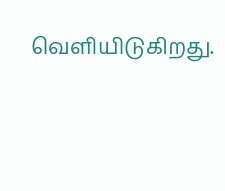வெளியிடுகிறது.